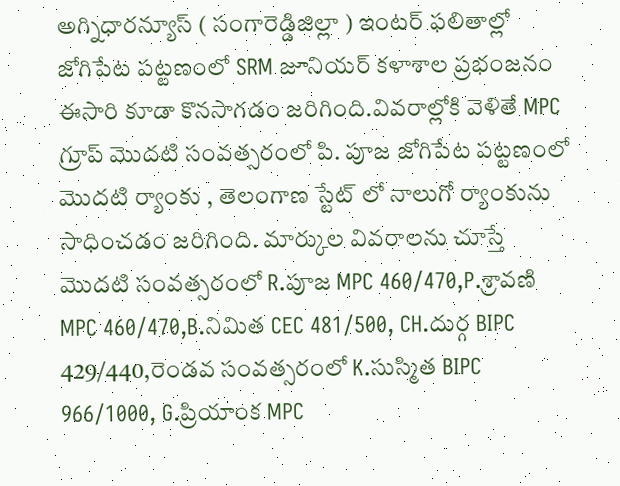అగ్నిధారన్యూస్ ( సంగారెడ్డిజిల్లా ) ఇంటర్ ఫలితాల్లో జోగిపేట పట్టణంలో SRM జూనియర్ కళాశాల ప్రభంజనం ఈసారి కూడా కొనసాగడం జరిగింది.వివరాల్లోకి వెళితే MPC గ్రూప్ మొదటి సంవత్సరంలో పి. పూజ జోగిపేట పట్టణంలో మొదటి ర్యాంకు , తెలంగాణ స్టేట్ లో నాలుగో ర్యాంకును సాధించడం జరిగింది. మార్కుల వివరాలను చూస్తే మొదటి సంవత్సరంలో R.పూజ MPC 460/470,P.శ్రావణి MPC 460/470,B.నిమిత CEC 481/500, CH.దుర్గ BIPC 429/440,రెండవ సంవత్సరంలో K.సుస్మిత BIPC 966/1000, G.ప్రియాంక MPC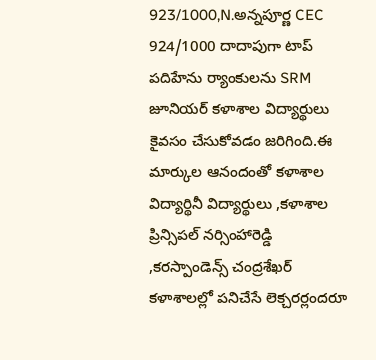923/1000,N.అన్నపూర్ణ CEC 924/1000 దాదాపుగా టాప్ పదిహేను ర్యాంకులను SRM జూనియర్ కళాశాల విద్యార్థులు కైవసం చేసుకోవడం జరిగింది.ఈ మార్కుల ఆనందంతో కళాశాల విద్యార్థినీ విద్యార్థులు ,కళాశాల ప్రిన్సిపల్ నర్సింహారెడ్డి ,కరస్పాండెన్స్ చంద్రశేఖర్  కళాశాలల్లో పనిచేసే లెక్చరర్లందరూ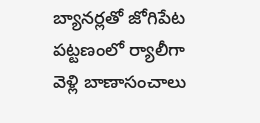బ్యానర్లతో జోగిపేట పట్టణంలో ర్యాలీగా వెళ్లి బాణాసంచాలు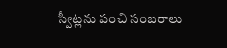స్వీట్లను పంచి సంబరాలు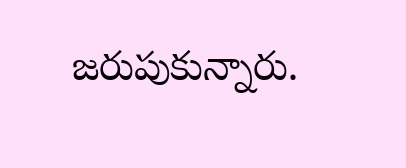జరుపుకున్నారు.